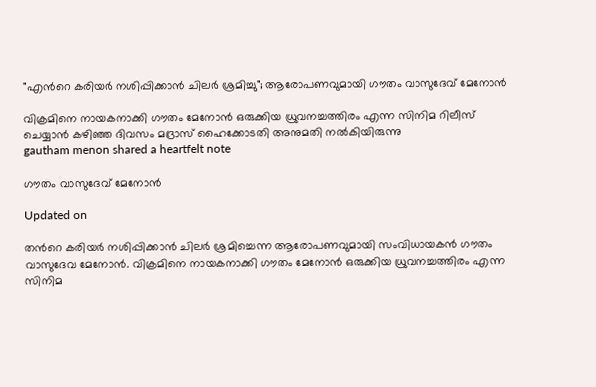"എന്‍റെ കരിയർ നശിപ്പിക്കാൻ ചിലർ ശ്രമിച്ചു"; ആരോപണവുമായി ഗൗതം വാസുദേവ് മേനോൻ

വിക്രമിനെ നായകനാക്കി ഗൗതം മേനോൻ ഒരുക്കിയ ധ്രുവനച്ചത്തിരം എന്ന സിനിമ റിലീസ് ചെയ്യാൻ കഴിഞ്ഞ ദിവസം മദ്രാസ് ഹൈക്കോടതി അനുമതി നൽകിയിരുന്നു
gautham menon shared a heartfelt note

ഗൗതം വാസുദേവ് മേനോൻ

Updated on

തന്‍റെ കരിയർ നശിപ്പിക്കാൻ ചിലർ ശ്രമിച്ചെന്ന ആരോപണവുമായി സംവിധായകൻ ഗൗതം വാസുദേവ മേനോൻ. വിക്രമിനെ നായകനാക്കി ഗൗതം മേനോൻ ഒരുക്കിയ ധ്രുവനച്ചത്തിരം എന്ന സിനിമ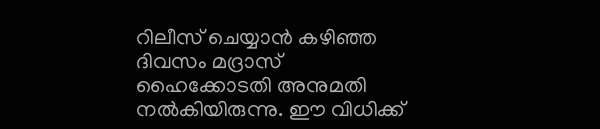റിലീസ് ചെയ്യാൻ കഴിഞ്ഞ ദിവസം മദ്രാസ് ഹൈക്കോടതി അനുമതി നൽകിയിരുന്നു. ഈ വിധിക്ക്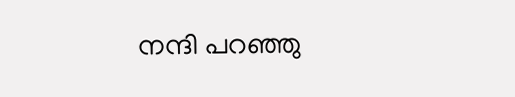നന്ദി പറഞ്ഞു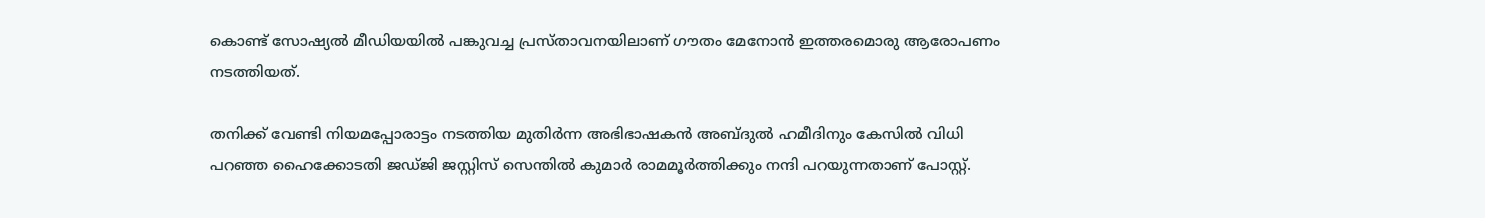കൊണ്ട് സോഷ്യൽ മീഡിയയിൽ പങ്കുവച്ച പ്രസ്താവനയിലാണ് ഗൗതം മേനോൻ ഇത്തരമൊരു ആരോപണം നടത്തിയത്.

തനിക്ക് വേണ്ടി നിയമപ്പോരാട്ടം നടത്തിയ മുതിർന്ന അഭിഭാഷകൻ അബ്ദുൽ ഹമീദിനും കേസിൽ വിധി പറഞ്ഞ ഹൈക്കോടതി ജഡ്ജി ജസ്റ്റിസ് സെന്തിൽ കുമാർ രാമമൂർത്തിക്കും നന്ദി പറയുന്നതാണ് പോസ്റ്റ്.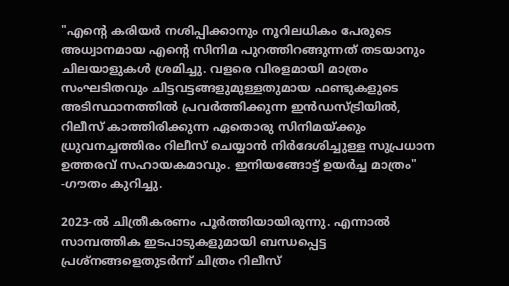"എന്‍റെ കരിയർ നശിപ്പിക്കാനും നൂറിലധികം പേരുടെ അധ്വാനമായ എന്‍റെ സിനിമ പുറത്തിറങ്ങുന്നത് തടയാനും ചിലയാളുകൾ ശ്രമിച്ചു. വളരെ വിരളമായി മാത്രം സംഘടിതവും ചിട്ടവട്ടങ്ങളുമുള്ളതുമായ ഫണ്ടുകളുടെ അടിസ്ഥാനത്തിൽ പ്രവർത്തിക്കുന്ന ഇൻഡസ്ട്രിയിൽ, റിലീസ് കാത്തിരിക്കുന്ന ഏതൊരു സിനിമയ്ക്കും ധ്രുവനച്ചത്തിരം റിലീസ് ചെയ്യാൻ നിർദേശിച്ചുള്ള സുപ്രധാന ഉത്തരവ് സഹായകമാവും. ഇനിയങ്ങോട്ട് ഉയർച്ച മാത്രം" -ഗൗതം കുറിച്ചു.

2023-ൽ ചിത്രീകരണം പൂർത്തിയായിരുന്നു. എന്നാൽ സാമ്പത്തിക ഇടപാടുകളുമായി ബന്ധപ്പെട്ട പ്രശ്നങ്ങളെതുടർന്ന് ചിത്രം റിലീസ്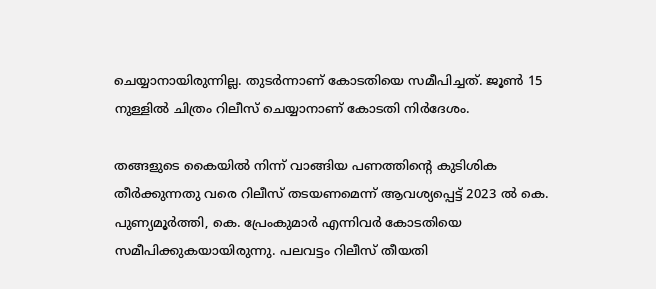ചെയ്യാനായിരുന്നില്ല. തുടർന്നാണ് കോടതിയെ സമീപിച്ചത്. ജൂൺ 15 നുള്ളിൽ‌ ചിത്രം റിലീസ് ചെയ്യാനാണ് കോടതി നിർദേശം.

തങ്ങളുടെ കൈയിൽ നിന്ന് വാങ്ങിയ പണത്തിന്‍റെ കുടിശിക തീർക്കുന്നതു വരെ റിലീസ് തടയണമെന്ന് ആവശ്യപ്പെട്ട് 2023 ൽ കെ. പുണ്യമൂർത്തി, കെ. പ്രേംകുമാർ എന്നിവർ കോടതിയെ സമീപിക്കുകയായിരുന്നു. പലവട്ടം റിലീസ് തീയതി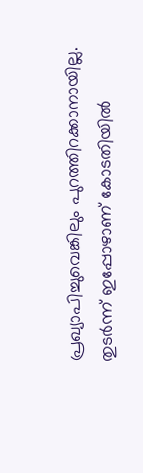പ്രഖ്യാപിച്ചുവെങ്കിലും പുറത്തിറക്കാനായില്ല. തുടർന്ന് ഇപ്പോഴാണ് കോടതിയിൽ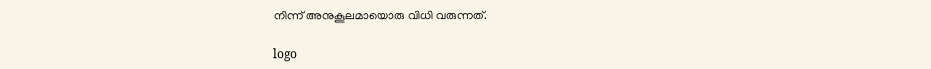നിന്ന് അനുകൂലമായൊരു വിധി വരുന്നത്.

logo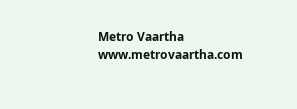Metro Vaartha
www.metrovaartha.com